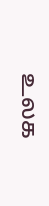உலக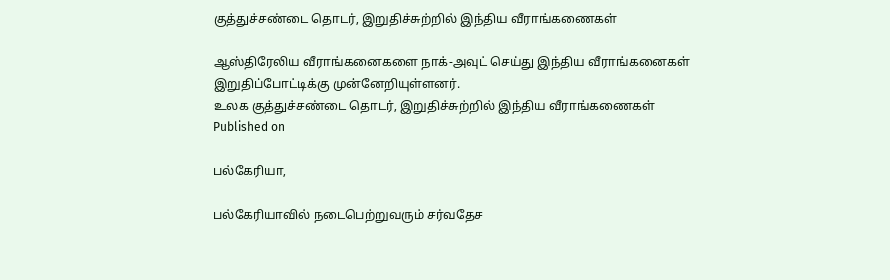குத்துச்சண்டை தொடர், இறுதிச்சுற்றில் இந்திய வீராங்கணைகள்

ஆஸ்திரேலிய வீராங்கனைகளை நாக்-அவுட் செய்து இந்திய வீராங்கனைகள் இறுதிப்போட்டிக்கு முன்னேறியுள்ளனர்.
உலக குத்துச்சண்டை தொடர், இறுதிச்சுற்றில் இந்திய வீராங்கணைகள்
Published on

பல்கேரியா,

பல்கேரியாவில் நடைபெற்றுவரும் சர்வதேச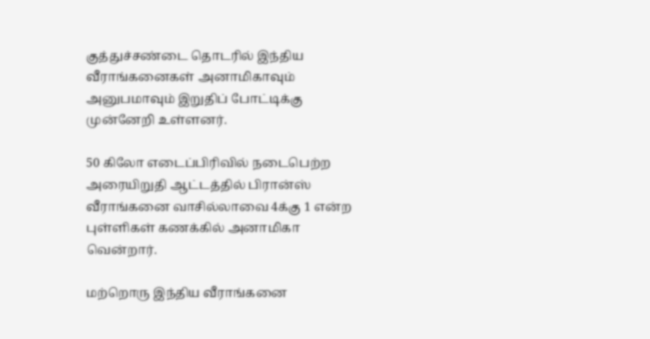குத்துச்சண்டை தொடரில் இந்திய வீராங்கனைகள் அனாமிகாவும் அனுபமாவும் இறுதிப் போட்டிக்கு முன்னேறி உள்ளனர்.

50 கிலோ எடைப்பிரிவில் நடைபெற்ற அரையிறுதி ஆட்டத்தில் பிரான்ஸ் வீராங்கனை வாசில்லாவை 4க்கு 1 என்ற புள்ளிகள் கணக்கில் அனாமிகா வென்றார்.

மற்றொரு இந்திய வீராங்கனை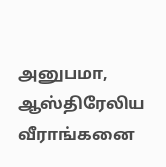அனுபமா, ஆஸ்திரேலிய வீராங்கனை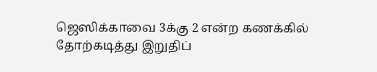ஜெஸிக்காவை 3க்கு 2 என்ற கணக்கில் தோற்கடித்து இறுதிப்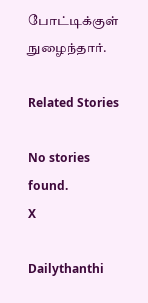போட்டிக்குள் நுழைந்தார்.

Related Stories

No stories found.
X

Dailythanthi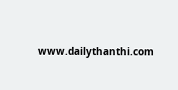www.dailythanthi.com